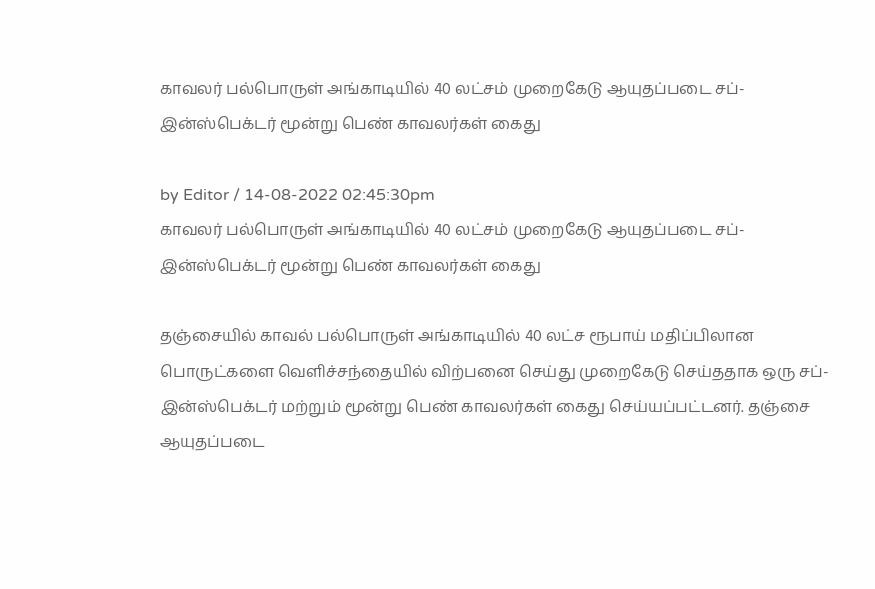காவலர் பல்பொருள் அங்காடியில் 40 லட்சம் முறைகேடு ஆயுதப்படை சப்-இன்ஸ்பெக்டர் மூன்று பெண் காவலர்கள் கைது

by Editor / 14-08-2022 02:45:30pm
காவலர் பல்பொருள் அங்காடியில் 40 லட்சம் முறைகேடு ஆயுதப்படை சப்-இன்ஸ்பெக்டர் மூன்று பெண் காவலர்கள் கைது

தஞ்சையில் காவல் பல்பொருள் அங்காடியில் 40 லட்ச ரூபாய் மதிப்பிலான பொருட்களை வெளிச்சந்தையில் விற்பனை செய்து முறைகேடு செய்ததாக ஒரு சப்-இன்ஸ்பெக்டர் மற்றும் மூன்று பெண் காவலர்கள் கைது செய்யப்பட்டனர். தஞ்சை ஆயுதப்படை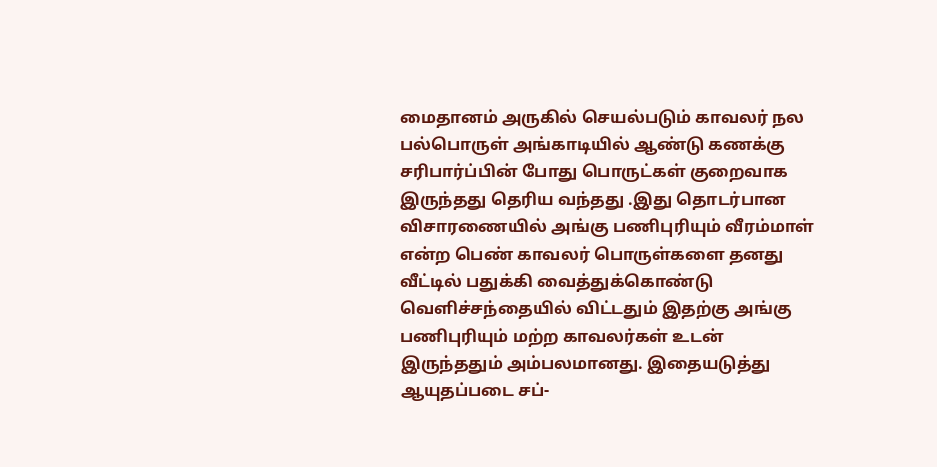மைதானம் அருகில் செயல்படும் காவலர் நல பல்பொருள் அங்காடியில் ஆண்டு கணக்கு சரிபார்ப்பின் போது பொருட்கள் குறைவாக இருந்தது தெரிய வந்தது .இது தொடர்பான விசாரணையில் அங்கு பணிபுரியும் வீரம்மாள் என்ற பெண் காவலர் பொருள்களை தனது வீட்டில் பதுக்கி வைத்துக்கொண்டு வெளிச்சந்தையில் விட்டதும் இதற்கு அங்கு பணிபுரியும் மற்ற காவலர்கள் உடன்  இருந்ததும் அம்பலமானது. இதையடுத்து ஆயுதப்படை சப்-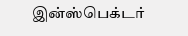இன்ஸ்பெக்டர்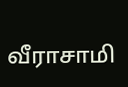வீராசாமி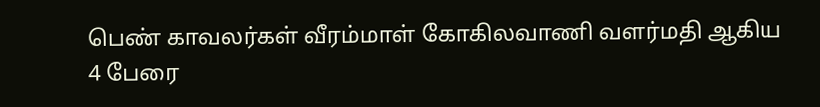பெண் காவலர்கள் வீரம்மாள் கோகிலவாணி வளர்மதி ஆகிய 4 பேரை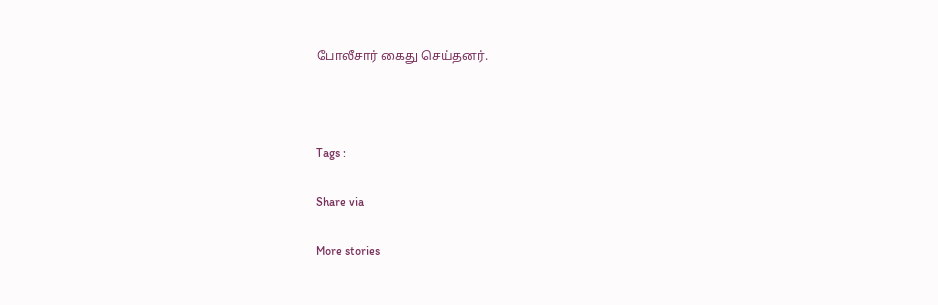போலீசார் கைது செய்தனர்.



Tags :

Share via

More stories